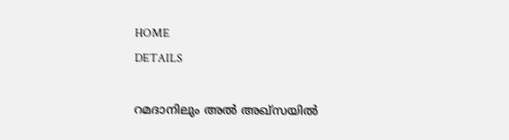HOME
DETAILS

റമദാനിലും അല്‍ അഖ്‌സയില്‍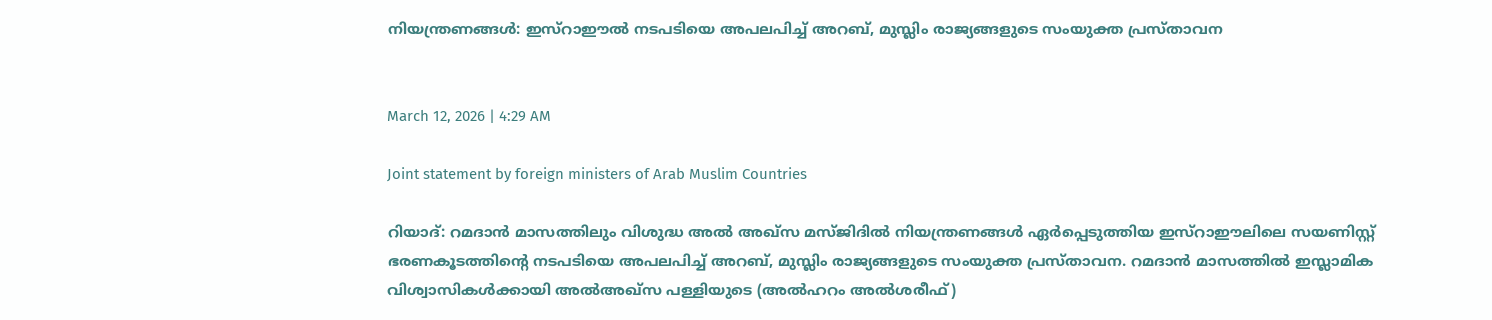നിയന്ത്രണങ്ങള്‍: ഇസ്‌റാഈല്‍ നടപടിയെ അപലപിച്ച് അറബ്, മുസ്ലിം രാജ്യങ്ങളുടെ സംയുക്ത പ്രസ്താവന


March 12, 2026 | 4:29 AM

Joint statement by foreign ministers of Arab Muslim Countries

റിയാദ്: റമദാന്‍ മാസത്തിലും വിശുദ്ധ അല്‍ അഖ്‌സ മസ്ജിദില്‍ നിയന്ത്രണങ്ങള്‍ ഏര്‍പ്പെടുത്തിയ ഇസ്‌റാഈലിലെ സയണിസ്റ്റ് ഭരണകൂടത്തിന്റെ നടപടിയെ അപലപിച്ച് അറബ്, മുസ്ലിം രാജ്യങ്ങളുടെ സംയുക്ത പ്രസ്താവന. റമദാന്‍ മാസത്തില്‍ ഇസ്ലാമിക വിശ്വാസികള്‍ക്കായി അല്‍അഖ്‌സ പള്ളിയുടെ (അല്‍ഹറം അല്‍ശരീഫ്)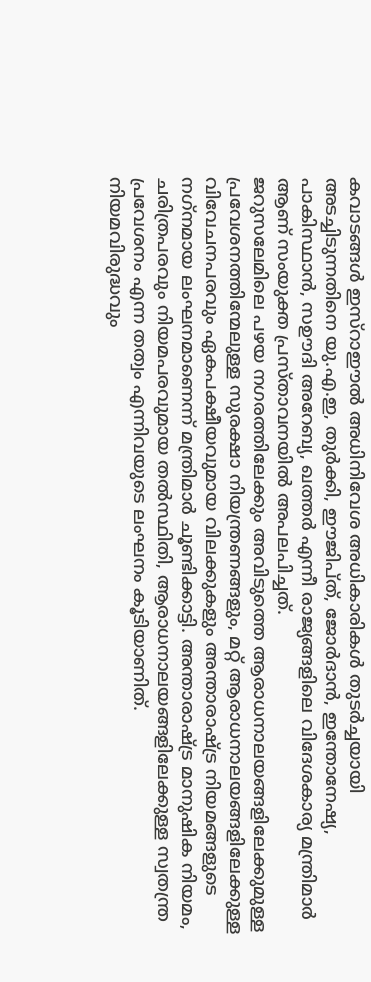കവാടങ്ങള്‍ ഇസ്‌റാഈല്‍ അധിനിവേശ അധികാരികള്‍ തുടര്‍ച്ചയായി അടച്ചിടുന്നതിനെ യു.എ.ഇ, തുര്‍ക്കി, ഈജിപ്ത്, ജോര്‍ദാന്‍, ഇന്തോനേഷ്യ, പാകിസ്ഥാന്‍, സഊദി അറേബ്യ, ഖത്തര്‍ എന്നീ രാജ്യങ്ങളിലെ വിദേശകാര്യ മന്ത്രിമാര്‍ ആണ് സംയുക്ത പ്രസ്താവനയില്‍ അപലപിച്ചത്.
ജറുസലേമിലെ പഴയ നഗരത്തിലേക്കും അവിടുത്തെ ആരാധനാലയങ്ങളിലേക്കുമുള്ള പ്രവേശനത്തിന്മേലുള്ള സുരക്ഷാ നിയന്ത്രണങ്ങളും, മറ്റ് ആരാധനാലയങ്ങളിലേക്കുള്ള വിവേചനപരവും ഏകപക്ഷീയവുമായ വിലക്കുകളും അന്താരാഷ്ട്ര നിയമങ്ങളുടെ നഗ്‌നമായ ലംഘനമാണെന്ന് മന്ത്രിമാര്‍ ചൂണ്ടിക്കാട്ടി. അന്താരാഷ്ട്ര മാനുഷിക നിയമം, ചരിത്രപരവും നിയമപരവുമായ തല്‍സ്ഥിതി, ആരാധനാലയങ്ങളിലേക്കുള്ള സ്വതന്ത്ര പ്രവേശനം എന്ന തത്വം എന്നിവയുടെ ലംഘനം കൂടിയാണിത്.
നിയമവിരുദ്ധവും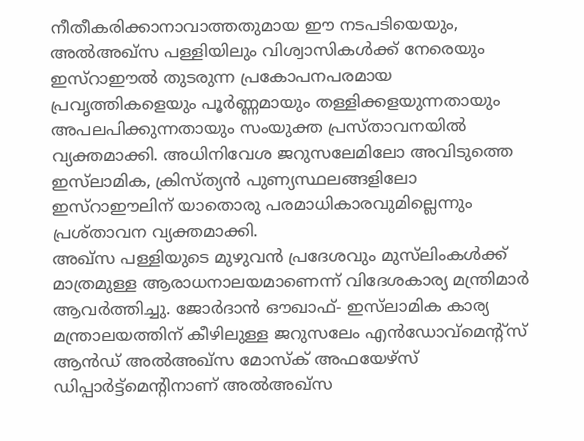നീതീകരിക്കാനാവാത്തതുമായ ഈ നടപടിയെയും, അല്‍അഖ്‌സ പള്ളിയിലും വിശ്വാസികള്‍ക്ക് നേരെയും ഇസ്‌റാഈല്‍ തുടരുന്ന പ്രകോപനപരമായ പ്രവൃത്തികളെയും പൂര്‍ണ്ണമായും തള്ളിക്കളയുന്നതായും അപലപിക്കുന്നതായും സംയുക്ത പ്രസ്താവനയില്‍ വ്യക്തമാക്കി. അധിനിവേശ ജറുസലേമിലോ അവിടുത്തെ ഇസ്‌ലാമിക, ക്രിസ്ത്യന്‍ പുണ്യസ്ഥലങ്ങളിലോ ഇസ്‌റാഈലിന് യാതൊരു പരമാധികാരവുമില്ലെന്നും പ്രശ്താവന വ്യക്തമാക്കി.
അഖ്‌സ പള്ളിയുടെ മുഴുവന്‍ പ്രദേശവും മുസ്‌ലിംകള്‍ക്ക് മാത്രമുള്ള ആരാധനാലയമാണെന്ന് വിദേശകാര്യ മന്ത്രിമാര്‍ ആവര്‍ത്തിച്ചു. ജോര്‍ദാന്‍ ഔഖാഫ്- ഇസ്‌ലാമിക കാര്യ മന്ത്രാലയത്തിന് കീഴിലുള്ള ജറുസലേം എന്‍ഡോവ്‌മെന്റ്‌സ് ആന്‍ഡ് അല്‍അഖ്‌സ മോസ്‌ക് അഫയേഴ്‌സ് ഡിപ്പാര്‍ട്ട്‌മെന്റിനാണ് അല്‍അഖ്‌സ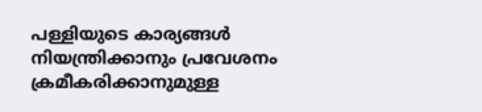പള്ളിയുടെ കാര്യങ്ങള്‍ നിയന്ത്രിക്കാനും പ്രവേശനം ക്രമീകരിക്കാനുമുള്ള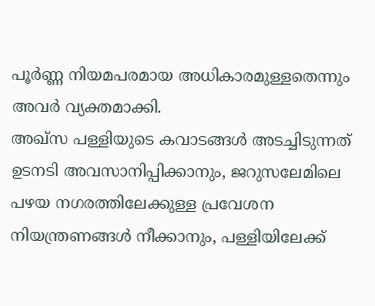പൂര്‍ണ്ണ നിയമപരമായ അധികാരമുള്ളതെന്നും അവര്‍ വ്യക്തമാക്കി.
അഖ്‌സ പള്ളിയുടെ കവാടങ്ങള്‍ അടച്ചിടുന്നത് ഉടനടി അവസാനിപ്പിക്കാനും, ജറുസലേമിലെ പഴയ നഗരത്തിലേക്കുള്ള പ്രവേശന നിയന്ത്രണങ്ങള്‍ നീക്കാനും, പള്ളിയിലേക്ക്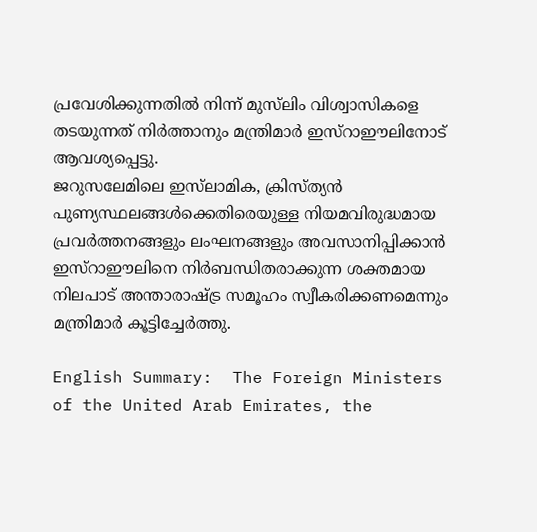പ്രവേശിക്കുന്നതില്‍ നിന്ന് മുസ്‌ലിം വിശ്വാസികളെ തടയുന്നത് നിര്‍ത്താനും മന്ത്രിമാര്‍ ഇസ്‌റാഈലിനോട് ആവശ്യപ്പെട്ടു.
ജറുസലേമിലെ ഇസ്‌ലാമിക, ക്രിസ്ത്യന്‍ പുണ്യസ്ഥലങ്ങള്‍ക്കെതിരെയുള്ള നിയമവിരുദ്ധമായ പ്രവര്‍ത്തനങ്ങളും ലംഘനങ്ങളും അവസാനിപ്പിക്കാന്‍ ഇസ്‌റാഈലിനെ നിര്‍ബന്ധിതരാക്കുന്ന ശക്തമായ നിലപാട് അന്താരാഷ്ട്ര സമൂഹം സ്വീകരിക്കണമെന്നും മന്ത്രിമാര്‍ കൂട്ടിച്ചേര്‍ത്തു.

English Summary:  The Foreign Ministers of the United Arab Emirates, the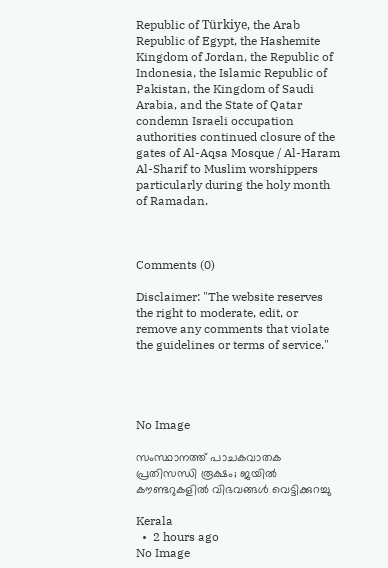Republic of Türkiye, the Arab Republic of Egypt, the Hashemite Kingdom of Jordan, the Republic of Indonesia, the Islamic Republic of Pakistan, the Kingdom of Saudi Arabia, and the State of Qatar condemn Israeli occupation authorities continued closure of the gates of Al-Aqsa Mosque / Al-Haram Al-Sharif to Muslim worshippers particularly during the holy month of Ramadan.



Comments (0)

Disclaimer: "The website reserves the right to moderate, edit, or remove any comments that violate the guidelines or terms of service."




No Image

സംസ്ഥാനത്ത് പാചകവാതക പ്രതിസന്ധി രൂക്ഷം; ജയില്‍ കൗണ്ടറുകളില്‍ വിഭവങ്ങള്‍ വെട്ടിക്കുറച്ചു

Kerala
  •  2 hours ago
No Image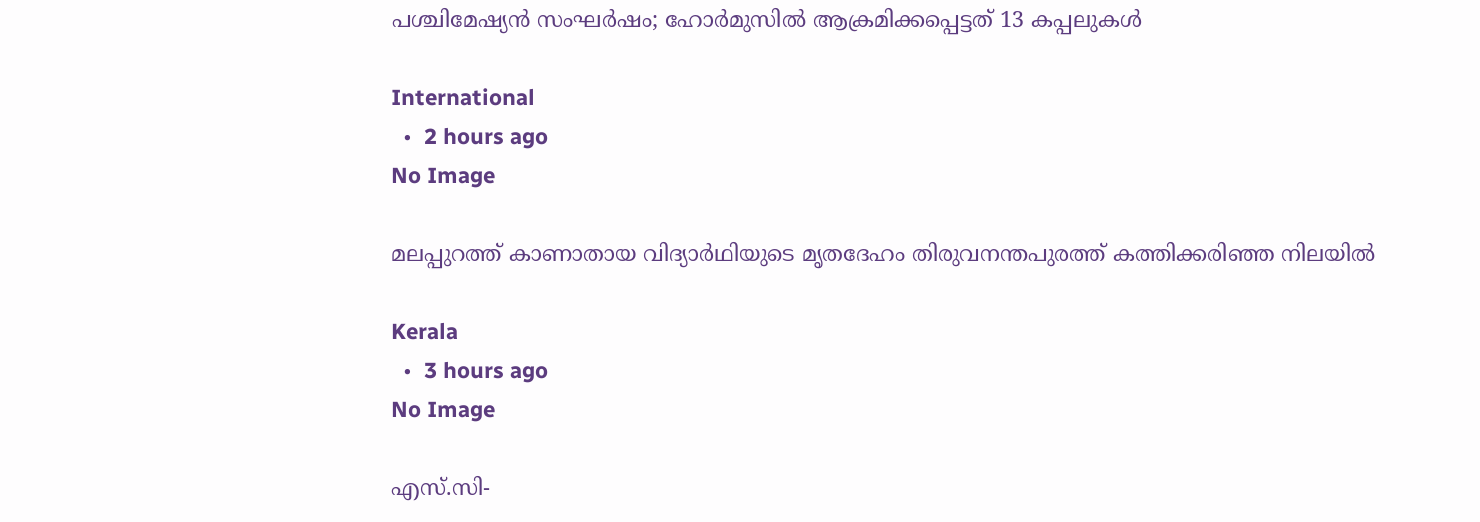പശ്ചിമേഷ്യൻ സംഘർഷം; ഹോർമുസിൽ ആക്രമിക്കപ്പെട്ടത് 13 കപ്പലുകൾ

International
  •  2 hours ago
No Image

മലപ്പുറത്ത് കാണാതായ വിദ്യാര്‍ഥിയുടെ മൃതദേഹം തിരുവനന്തപുരത്ത് കത്തിക്കരിഞ്ഞ നിലയില്‍

Kerala
  •  3 hours ago
No Image

എസ്.സി-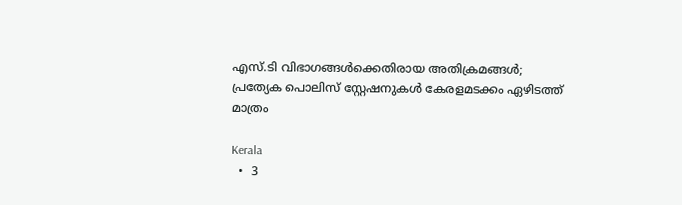എസ്.ടി വിഭാഗങ്ങൾക്കെതിരായ അതിക്രമങ്ങൾ; പ്രത്യേക പൊലിസ് സ്റ്റേഷനുകൾ കേരളമടക്കം ഏഴിടത്ത് മാത്രം

Kerala
  •  3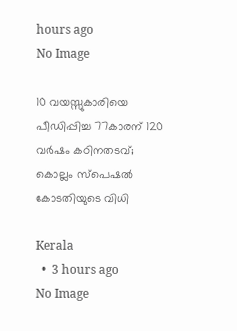hours ago
No Image

10 വയസ്സുകാരിയെ പീഡിപ്പിച്ച 77കാരന് 120 വര്‍ഷം കഠിനതടവ്; കൊല്ലം സ്‌പെഷല്‍ കോടതിയുടെ വിധി

Kerala
  •  3 hours ago
No Image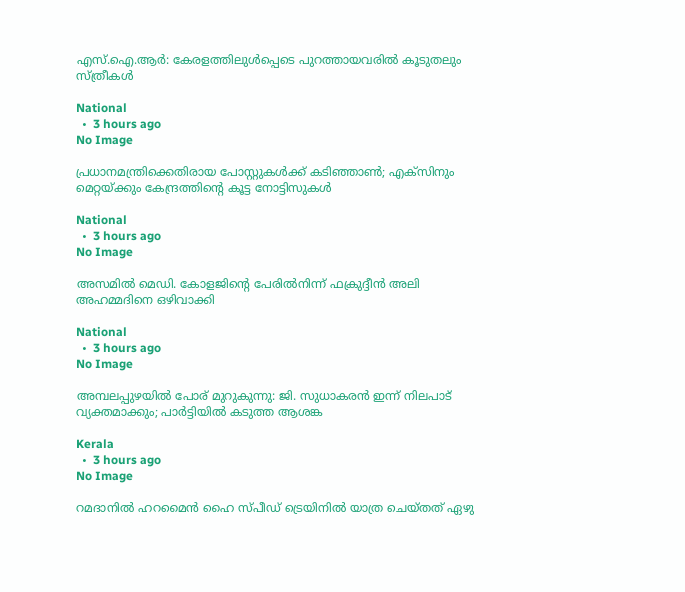എസ്.ഐ.ആർ: കേരളത്തിലുൾപ്പെടെ പുറത്തായവരിൽ കൂടുതലും സ്ത്രീകൾ

National
  •  3 hours ago
No Image

പ്രധാനമന്ത്രിക്കെതിരായ പോസ്റ്റുകൾക്ക് കടിഞ്ഞാൺ; എക്‌സിനും മെറ്റയ്ക്കും കേന്ദ്രത്തിന്റെ കൂട്ട നോട്ടിസുകൾ

National
  •  3 hours ago
No Image

അസമിൽ മെഡി. കോളജിന്റെ പേരിൽനിന്ന് ഫക്രുദ്ദീൻ അലി അഹമ്മദിനെ ഒഴിവാക്കി

National
  •  3 hours ago
No Image

അമ്പലപ്പുഴയില്‍ പോര് മുറുകുന്നു: ജി. സുധാകരന്‍ ഇന്ന് നിലപാട് വ്യക്തമാക്കും; പാര്‍ട്ടിയില്‍ കടുത്ത ആശങ്ക

Kerala
  •  3 hours ago
No Image

റമദാനില്‍ ഹറമൈന്‍ ഹൈ സ്പീഡ് ട്രെയിനില്‍ യാത്ര ചെയ്തത് ഏഴു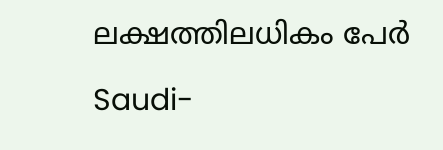ലക്ഷത്തിലധികം പേര്‍

Saudi-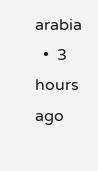arabia
  •  3 hours ago